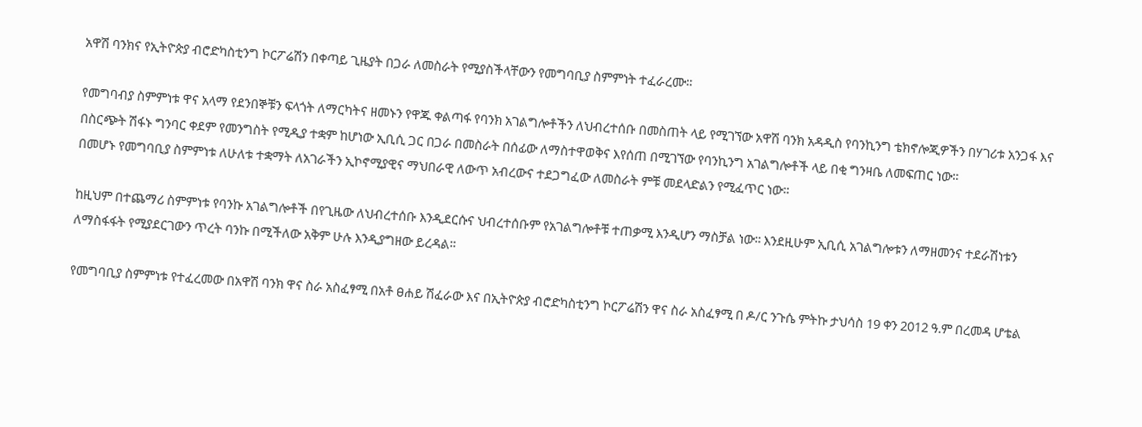አዋሽ ባንክና የኢትዮጵያ ብሮድካስቲንግ ኮርፖሬሽን በቀጣይ ጊዜያት በጋራ ለመስራት የሚያስችላቸውን የመግባቢያ ስምምነት ተፈራረሙ፡፡

የመግባብያ ስምምነቱ ዋና አላማ የደንበኞቹን ፍላጎት ለማርካትና ዘመኑን የዋጁ ቀልጣፋ የባንክ አገልግሎቶችን ለህብረተሰቡ በመስጠት ላይ የሚገኘው አዋሽ ባንክ አዳዲስ የባንኪንግ ቴክኖሎጂዎችን በሃገሪቱ አንጋፋ እና በስርጭት ሽፋኑ ግንባር ቀደም የመንግስት የሚዲያ ተቋም ከሆነው ኢቢሲ ጋር በጋራ በመስራት በሰፊው ለማስተዋወቅና እየሰጠ በሚገኘው የባንኪንግ አገልግሎቶች ላይ በቂ ግንዛቤ ለመፍጠር ነው፡፡
በመሆኑ የመግባቢያ ስምምነቱ ለሁለቱ ተቋማት ለአገራችን ኢኮኖሚያዊና ማህበራዊ ለውጥ አብረውና ተደጋግፈው ለመስራት ምቹ መደላድልን የሚፈጥር ነው፡፡

ከዚህም በተጨማሪ ስምምነቱ የባንኩ አገልግሎቶች በየጊዜው ለህብረተሰቡ እንዲደርሱና ህብረተሰቡም የአገልግሎቶቹ ተጠቃሚ እንዲሆን ማስቻል ነው፡፡ እንደዚሁም ኢቢሲ አገልግሎቱን ለማዘመንና ተደራሽነቱን ለማስፋፋት የሚያደርገውን ጥረት ባንኩ በሚችለው አቅም ሁሉ እንዲያግዘው ይረዳል፡፡

የመግባቢያ ስምምነቱ የተፈረመው በአዋሽ ባንክ ዋና ስራ አስፈፃሚ በአቶ ፀሐይ ሽፈራው እና በኢትዮጵያ ብሮድካስቲንግ ኮርፖሬሽን ዋና ስራ አስፈፃሚ በ ዶ/ር ንጉሴ ምትኩ ታህሳስ 19 ቀን 2012 ዓ.ም በረመዳ ሆቴል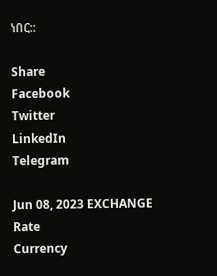ነበር::

Share
Facebook
Twitter
LinkedIn
Telegram

Jun 08, 2023 EXCHANGE Rate
Currency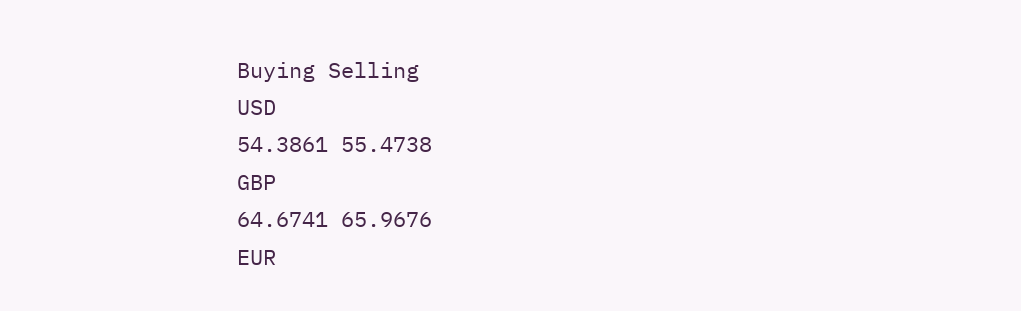Buying Selling
USD
54.3861 55.4738
GBP
64.6741 65.9676
EUR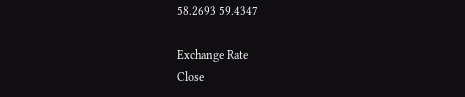58.2693 59.4347

Exchange Rate
Close